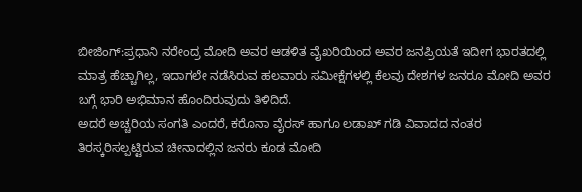ಬೀಜಿಂಗ್:ಪ್ರಧಾನಿ ನರೇಂದ್ರ ಮೋದಿ ಅವರ ಆಡಳಿತ ವೈಖರಿಯಿಂದ ಅವರ ಜನಪ್ರಿಯತೆ ಇದೀಗ ಭಾರತದಲ್ಲಿ ಮಾತ್ರ ಹೆಚ್ಚಾಗಿಲ್ಲ, ಇದಾಗಲೇ ನಡೆಸಿರುವ ಹಲವಾರು ಸಮೀಕ್ಷೆಗಳಲ್ಲಿ ಕೆಲವು ದೇಶಗಳ ಜನರೂ ಮೋದಿ ಅವರ ಬಗ್ಗೆ ಭಾರಿ ಅಭಿಮಾನ ಹೊಂದಿರುವುದು ತಿಳಿದಿದೆ.
ಅದರೆ ಅಚ್ಚರಿಯ ಸಂಗತಿ ಎಂದರೆ, ಕರೊನಾ ವೈರಸ್‌ ಹಾಗೂ ಲಡಾಖ್‌ ಗಡಿ ವಿವಾದದ ನಂತರ ತಿರಸ್ಕರಿಸಲ್ಪಟ್ಟಿರುವ ಚೀನಾದಲ್ಲಿನ ಜನರು ಕೂಡ ಮೋದಿ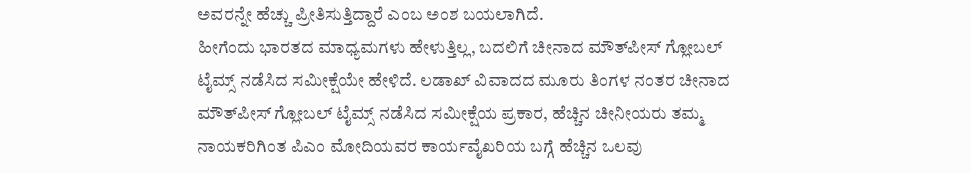ಅವರನ್ನೇ ಹೆಚ್ಚು ಪ್ರೀತಿಸುತ್ತಿದ್ದಾರೆ ಎಂಬ ಅಂಶ ಬಯಲಾಗಿದೆ.
ಹೀಗೆಂದು ಭಾರತದ ಮಾಧ್ಯಮಗಳು ಹೇಳುತ್ತಿಲ್ಲ, ಬದಲಿಗೆ ಚೀನಾದ ಮೌತ್‌ಪೀಸ್ ಗ್ಲೋಬಲ್ ಟೈಮ್ಸ್ ನಡೆಸಿದ ಸಮೀಕ್ಷೆಯೇ ಹೇಳಿದೆ. ಲಡಾಖ್ ವಿವಾದದ ಮೂರು ತಿಂಗಳ ನಂತರ ಚೀನಾದ ಮೌತ್‌ಪೀಸ್ ಗ್ಲೋಬಲ್ ಟೈಮ್ಸ್ ನಡೆಸಿದ ಸಮೀಕ್ಷೆಯ ಪ್ರಕಾರ, ಹೆಚ್ಚಿನ ಚೀನೀಯರು ತಮ್ಮ ನಾಯಕರಿಗಿಂತ ಪಿಎಂ ಮೋದಿಯವರ ಕಾರ್ಯವೈಖರಿಯ ಬಗ್ಗೆ ಹೆಚ್ಚಿನ ಒಲವು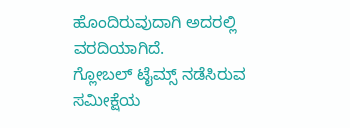ಹೊಂದಿರುವುದಾಗಿ ಅದರಲ್ಲಿ ವರದಿಯಾಗಿದೆ.
ಗ್ಲೋಬಲ್ ಟೈಮ್ಸ್ ನಡೆಸಿರುವ ಸಮೀಕ್ಷೆಯ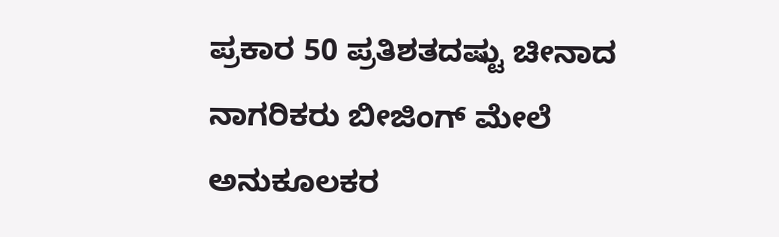ಪ್ರಕಾರ 50 ಪ್ರತಿಶತದಷ್ಟು ಚೀನಾದ ನಾಗರಿಕರು ಬೀಜಿಂಗ್ ಮೇಲೆ ಅನುಕೂಲಕರ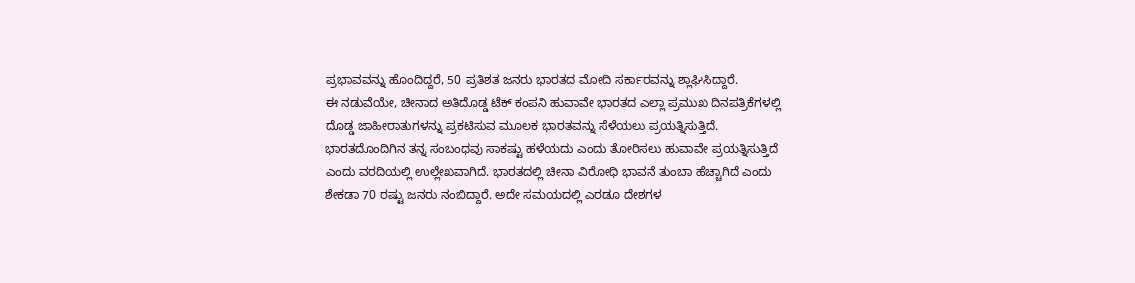ಪ್ರಭಾವವನ್ನು ಹೊಂದಿದ್ದರೆ, 50 ಪ್ರತಿಶತ ಜನರು ಭಾರತದ ಮೋದಿ ಸರ್ಕಾರವನ್ನು ಶ್ಲಾಘಿಸಿದ್ದಾರೆ.
ಈ ನಡುವೆಯೇ, ಚೀನಾದ ಅತಿದೊಡ್ಡ ಟೆಕ್ ಕಂಪನಿ ಹುವಾವೇ ಭಾರತದ ಎಲ್ಲಾ ಪ್ರಮುಖ ದಿನಪತ್ರಿಕೆಗಳಲ್ಲಿ ದೊಡ್ಡ ಜಾಹೀರಾತುಗಳನ್ನು ಪ್ರಕಟಿಸುವ ಮೂಲಕ ಭಾರತವನ್ನು ಸೆಳೆಯಲು ಪ್ರಯತ್ನಿಸುತ್ತಿದೆ. ಭಾರತದೊಂದಿಗಿನ ತನ್ನ ಸಂಬಂಧವು ಸಾಕಷ್ಟು ಹಳೆಯದು ಎಂದು ತೋರಿಸಲು ಹುವಾವೇ ಪ್ರಯತ್ನಿಸುತ್ತಿದೆ ಎಂದು ವರದಿಯಲ್ಲಿ ಉಲ್ಲೇಖವಾಗಿದೆ. ಭಾರತದಲ್ಲಿ ಚೀನಾ ವಿರೋಧಿ ಭಾವನೆ ತುಂಬಾ ಹೆಚ್ಚಾಗಿದೆ ಎಂದು ಶೇಕಡಾ 70 ರಷ್ಟು ಜನರು ನಂಬಿದ್ದಾರೆ. ಅದೇ ಸಮಯದಲ್ಲಿ ಎರಡೂ ದೇಶಗಳ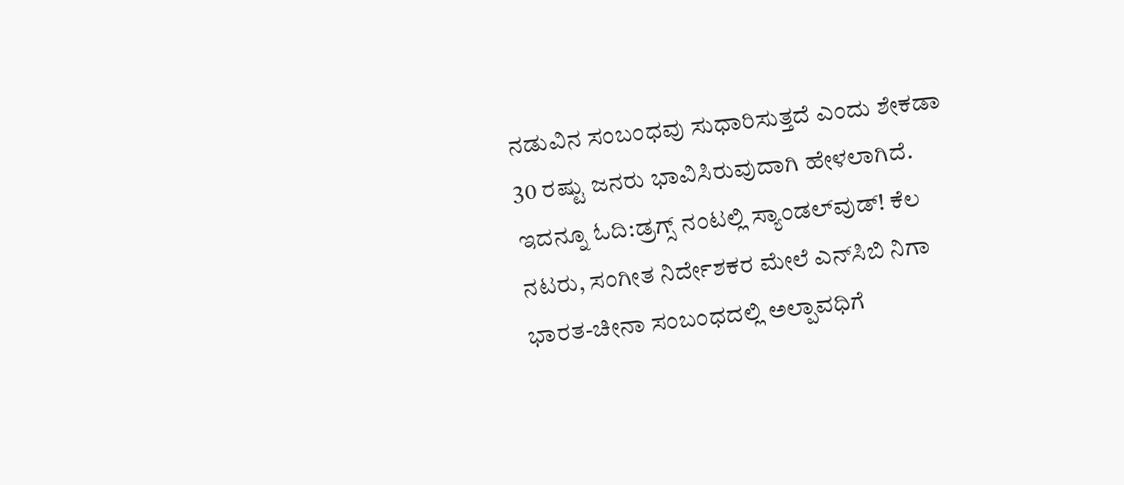ನಡುವಿನ ಸಂಬಂಧವು ಸುಧಾರಿಸುತ್ತದೆ ಎಂದು ಶೇಕಡಾ 30 ರಷ್ಟು ಜನರು ಭಾವಿಸಿರುವುದಾಗಿ ಹೇಳಲಾಗಿದೆ.
ಇದನ್ನೂ ಓದಿ:ಡ್ರಗ್ಸ್‌ ನಂಟಲ್ಲಿ ಸ್ಯಾಂಡಲ್‌ವುಡ್‌! ಕೆಲ ನಟರು, ಸಂಗೀತ ನಿರ್ದೇಶಕರ ಮೇಲೆ ಎನ್‌ಸಿಬಿ ನಿಗಾ
ಭಾರತ-ಚೀನಾ ಸಂಬಂಧದಲ್ಲಿ ಅಲ್ಪಾವಧಿಗೆ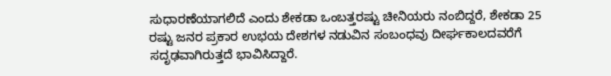ಸುಧಾರಣೆಯಾಗಲಿದೆ ಎಂದು ಶೇಕಡಾ ಒಂಬತ್ತರಷ್ಟು ಚೀನಿಯರು ನಂಬಿದ್ದರೆ, ಶೇಕಡಾ 25 ರಷ್ಟು ಜನರ ಪ್ರಕಾರ ಉಭಯ ದೇಶಗಳ ನಡುವಿನ ಸಂಬಂಧವು ದೀರ್ಘಕಾಲದವರೆಗೆ ಸದೃಢವಾಗಿರುತ್ತದೆ ಭಾವಿಸಿದ್ದಾರೆ.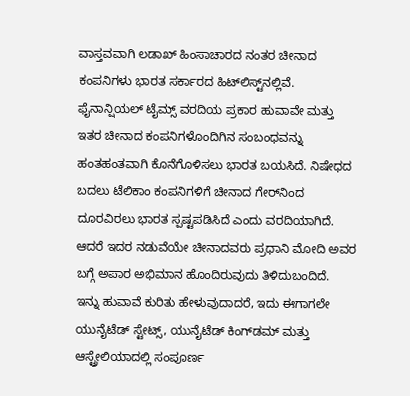ವಾಸ್ತವವಾಗಿ ಲಡಾಖ್ ಹಿಂಸಾಚಾರದ ನಂತರ ಚೀನಾದ ಕಂಪನಿಗಳು ಭಾರತ ಸರ್ಕಾರದ ಹಿಟ್‌ಲಿಸ್ಟ್‌ನಲ್ಲಿವೆ. ಫೈನಾನ್ಷಿಯಲ್ ಟೈಮ್ಸ್ ವರದಿಯ ಪ್ರಕಾರ ಹುವಾವೇ ಮತ್ತು ಇತರ ಚೀನಾದ ಕಂಪನಿಗಳೊಂದಿಗಿನ ಸಂಬಂಧವನ್ನು ಹಂತಹಂತವಾಗಿ ಕೊನೆಗೊಳಿಸಲು ಭಾರತ ಬಯಸಿದೆ. ನಿಷೇಧದ ಬದಲು ಟೆಲಿಕಾಂ ಕಂಪನಿಗಳಿಗೆ ಚೀನಾದ ಗೇರ್‌ನಿಂದ ದೂರವಿರಲು ಭಾರತ ಸ್ಪಷ್ಟಪಡಿಸಿದೆ ಎಂದು ವರದಿಯಾಗಿದೆ. ಆದರೆ ಇದರ ನಡುವೆಯೇ ಚೀನಾದವರು ಪ್ರಧಾನಿ ಮೋದಿ ಅವರ ಬಗ್ಗೆ ಅಪಾರ ಅಭಿಮಾನ ಹೊಂದಿರುವುದು ತಿಳಿದುಬಂದಿದೆ.
ಇನ್ನು ಹುವಾವೆ ಕುರಿತು ಹೇಳುವುದಾದರೆ, ಇದು ಈಗಾಗಲೇ ಯುನೈಟೆಡ್ ಸ್ಟೇಟ್ಸ್, ಯುನೈಟೆಡ್ ಕಿಂಗ್‌ಡಮ್ ಮತ್ತು ಆಸ್ಟ್ರೇಲಿಯಾದಲ್ಲಿ ಸಂಪೂರ್ಣ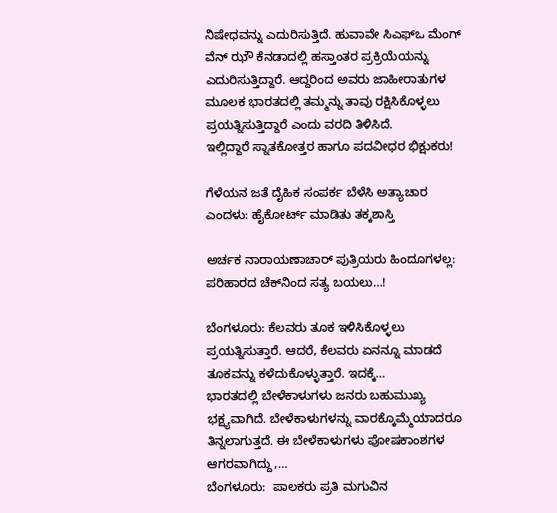ನಿಷೇಧವನ್ನು ಎದುರಿಸುತ್ತಿದೆ. ಹುವಾವೇ ಸಿಎಫ್‌ಒ ಮೆಂಗ್ ವೆನ್‌ ಝೌ ಕೆನಡಾದಲ್ಲಿ ಹಸ್ತಾಂತರ ಪ್ರಕ್ರಿಯೆಯನ್ನು ಎದುರಿಸುತ್ತಿದ್ದಾರೆ. ಆದ್ದರಿಂದ ಅವರು ಜಾಹೀರಾತುಗಳ ಮೂಲಕ ಭಾರತದಲ್ಲಿ ತಮ್ಮನ್ನು ತಾವು ರಕ್ಷಿಸಿಕೊಳ್ಳಲು ಪ್ರಯತ್ನಿಸುತ್ತಿದ್ದಾರೆ ಎಂದು ವರದಿ ತಿಳಿಸಿದೆ.
ಇಲ್ಲಿದ್ದಾರೆ ಸ್ನಾತಕೋತ್ತರ ಹಾಗೂ ಪದವೀಧರ ಭಿಕ್ಷುಕರು!

ಗೆಳೆಯನ ಜತೆ ದೈಹಿಕ ಸಂಪರ್ಕ ಬೆಳೆಸಿ ಅತ್ಯಾಚಾರ ಎಂದಳು: ಹೈಕೋರ್ಟ್‌ ಮಾಡಿತು ತಕ್ಕಶಾಸ್ತಿ

ಅರ್ಚಕ ನಾರಾಯಣಾಚಾರ್‌ ಪುತ್ರಿಯರು ಹಿಂದೂಗಳಲ್ಲ: ಪರಿಹಾರದ ಚೆಕ್‌ನಿಂದ ಸತ್ಯ ಬಯಲು…!

ಬೆಂಗಳೂರು: ಕೆಲವರು ತೂಕ ಇಳಿಸಿಕೊಳ್ಳಲು ಪ್ರಯತ್ನಿಸುತ್ತಾರೆ. ಆದರೆ, ಕೆಲವರು ಏನನ್ನೂ ಮಾಡದೆ ತೂಕವನ್ನು ಕಳೆದುಕೊಳ್ಳುತ್ತಾರೆ. ಇದಕ್ಕೆ…
ಭಾರತದಲ್ಲಿ ಬೇಳೆಕಾಳುಗಳು ಜನರು ಬಹುಮುಖ್ಯ ಭಕ್ಷ್ಯವಾಗಿದೆ. ಬೇಳೆಕಾಳುಗಳನ್ನು ವಾರಕ್ಕೊಮ್ಮೆಯಾದರೂ ತಿನ್ನಲಾಗುತ್ತದೆ. ಈ ಬೇಳೆಕಾಳುಗಳು ಪೋಷಕಾಂಶಗಳ ಆಗರವಾಗಿದ್ದು,…
ಬೆಂಗಳೂರು:  ಪಾಲಕರು ಪ್ರತಿ ಮಗುವಿನ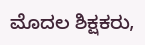ಮೊದಲ ಶಿಕ್ಷಕರು,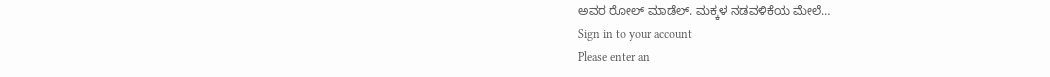ಅವರ ರೋಲ್ ಮಾಡೆಲ್. ಮಕ್ಕಳ ನಡವಳಿಕೆಯ ಮೇಲೆ…
Sign in to your account
Please enter an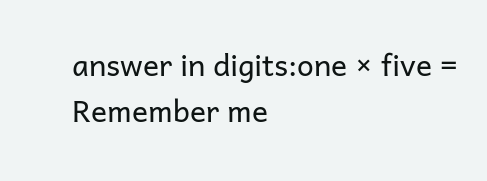answer in digits:one × five =
Remember me